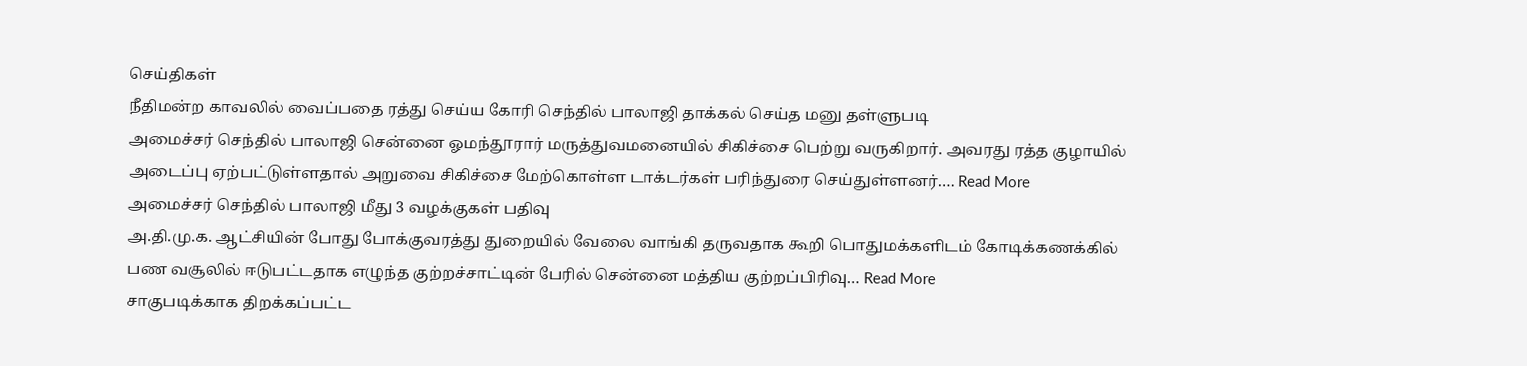செய்திகள்
நீதிமன்ற காவலில் வைப்பதை ரத்து செய்ய கோரி செந்தில் பாலாஜி தாக்கல் செய்த மனு தள்ளுபடி
அமைச்சர் செந்தில் பாலாஜி சென்னை ஓமந்தூரார் மருத்துவமனையில் சிகிச்சை பெற்று வருகிறார். அவரது ரத்த குழாயில் அடைப்பு ஏற்பட்டுள்ளதால் அறுவை சிகிச்சை மேற்கொள்ள டாக்டர்கள் பரிந்துரை செய்துள்ளனர்.… Read More
அமைச்சர் செந்தில் பாலாஜி மீது 3 வழக்குகள் பதிவு
அ.தி.மு.க. ஆட்சியின் போது போக்குவரத்து துறையில் வேலை வாங்கி தருவதாக கூறி பொதுமக்களிடம் கோடிக்கணக்கில் பண வசூலில் ஈடுபட்டதாக எழுந்த குற்றச்சாட்டின் பேரில் சென்னை மத்திய குற்றப்பிரிவு… Read More
சாகுபடிக்காக திறக்கப்பட்ட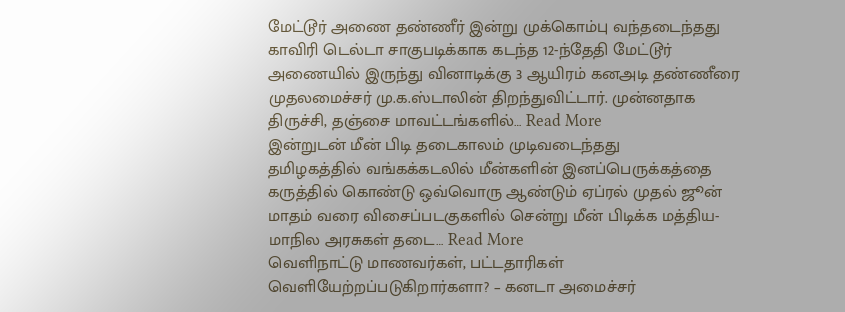மேட்டூர் அணை தண்ணீர் இன்று முக்கொம்பு வந்தடைந்தது
காவிரி டெல்டா சாகுபடிக்காக கடந்த 12-ந்தேதி மேட்டூர் அணையில் இருந்து வினாடிக்கு 3 ஆயிரம் கனஅடி தண்ணீரை முதலமைச்சர் மு.க.ஸ்டாலின் திறந்துவிட்டார். முன்னதாக திருச்சி, தஞ்சை மாவட்டங்களில்… Read More
இன்றுடன் மீன் பிடி தடைகாலம் முடிவடைந்தது
தமிழகத்தில் வங்கக்கடலில் மீன்களின் இனப்பெருக்கத்தை கருத்தில் கொண்டு ஒவ்வொரு ஆண்டும் ஏப்ரல் முதல் ஜூன் மாதம் வரை விசைப்படகுகளில் சென்று மீன் பிடிக்க மத்திய-மாநில அரசுகள் தடை… Read More
வெளிநாட்டு மாணவர்கள், பட்டதாரிகள் வெளியேற்றப்படுகிறார்களா? – கனடா அமைச்சர்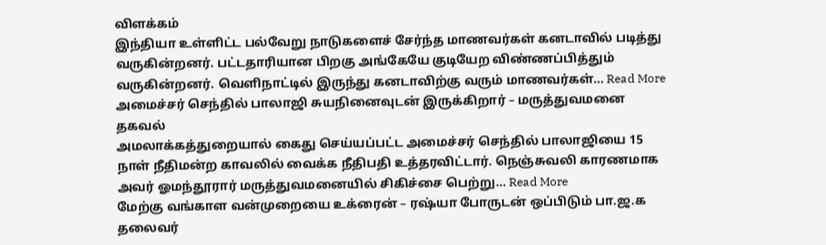விளக்கம்
இந்தியா உள்ளிட்ட பல்வேறு நாடுகளைச் சேர்ந்த மாணவர்கள் கனடாவில் படித்து வருகின்றனர். பட்டதாரியான பிறகு அங்கேயே குடியேற விண்ணப்பித்தும் வருகின்றனர். வெளிநாட்டில் இருந்து கனடாவிற்கு வரும் மாணவர்கள்… Read More
அமைச்சர் செந்தில் பாலாஜி சுயநினைவுடன் இருக்கிறார் – மருத்துவமனை தகவல்
அமலாக்கத்துறையால் கைது செய்யப்பட்ட அமைச்சர் செந்தில் பாலாஜியை 15 நாள் நீதிமன்ற காவலில் வைக்க நீதிபதி உத்தரவிட்டார். நெஞ்சுவலி காரணமாக அவர் ஓமந்தூரார் மருத்துவமனையில் சிகிச்சை பெற்று… Read More
மேற்கு வங்காள வன்முறையை உக்ரைன் – ரஷ்யா போருடன் ஒப்பிடும் பா.ஜ.க தலைவர்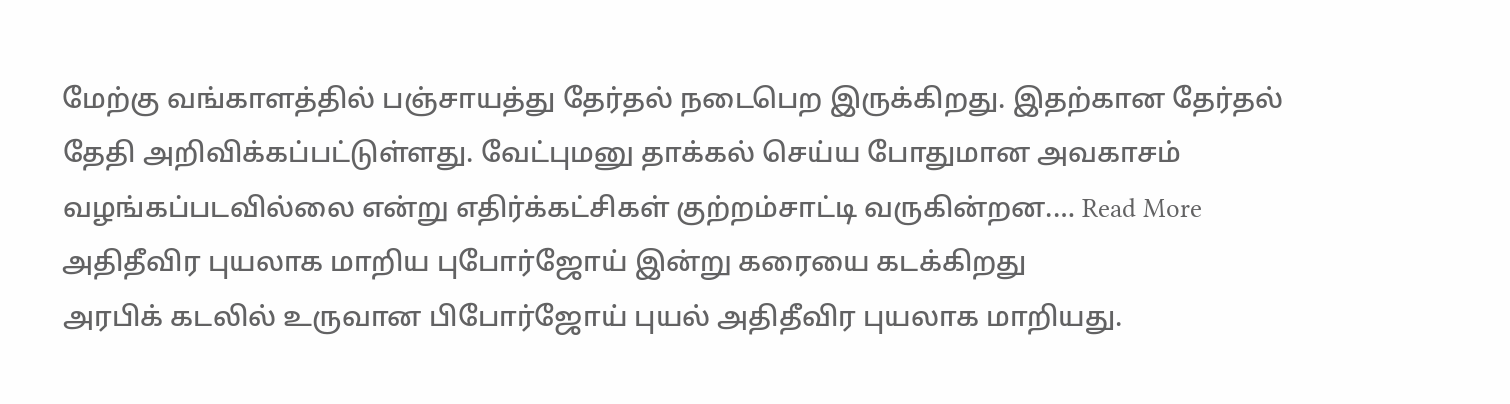மேற்கு வங்காளத்தில் பஞ்சாயத்து தேர்தல் நடைபெற இருக்கிறது. இதற்கான தேர்தல் தேதி அறிவிக்கப்பட்டுள்ளது. வேட்புமனு தாக்கல் செய்ய போதுமான அவகாசம் வழங்கப்படவில்லை என்று எதிர்க்கட்சிகள் குற்றம்சாட்டி வருகின்றன.… Read More
அதிதீவிர புயலாக மாறிய புபோர்ஜோய் இன்று கரையை கடக்கிறது
அரபிக் கடலில் உருவான பிபோர்ஜோய் புயல் அதிதீவிர புயலாக மாறியது.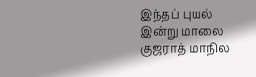இந்தப் புயல் இன்று மாலை குஜராத் மாநில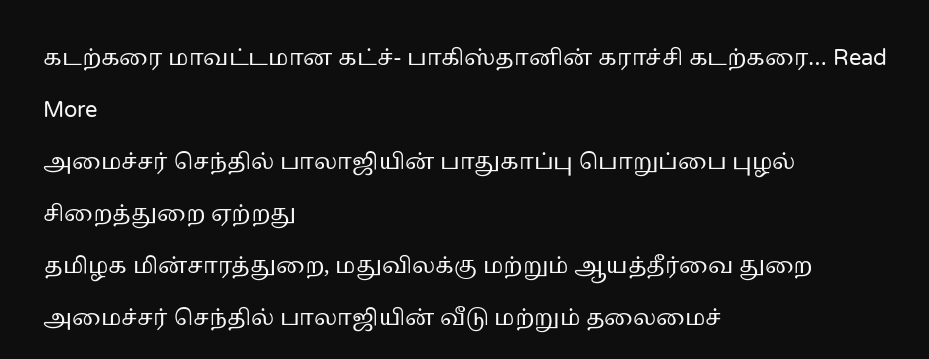கடற்கரை மாவட்டமான கட்ச்- பாகிஸ்தானின் கராச்சி கடற்கரை… Read More
அமைச்சர் செந்தில் பாலாஜியின் பாதுகாப்பு பொறுப்பை புழல் சிறைத்துறை ஏற்றது
தமிழக மின்சாரத்துறை, மதுவிலக்கு மற்றும் ஆயத்தீர்வை துறை அமைச்சர் செந்தில் பாலாஜியின் வீடு மற்றும் தலைமைச்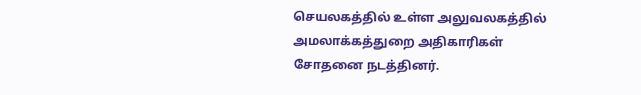செயலகத்தில் உள்ள அலுவலகத்தில் அமலாக்கத்துறை அதிகாரிகள் சோதனை நடத்தினர்.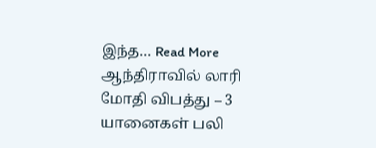இந்த… Read More
ஆந்திராவில் லாரி மோதி விபத்து – 3 யானைகள் பலி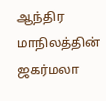ஆந்திர மாநிலத்தின் ஜகர்மலா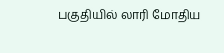பகுதியில் லாரி மோதிய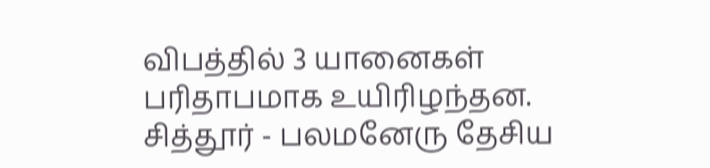விபத்தில் 3 யானைகள் பரிதாபமாக உயிரிழந்தன. சித்தூர் - பலமனேரு தேசிய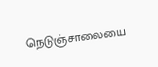நெடுஞ்சாலையை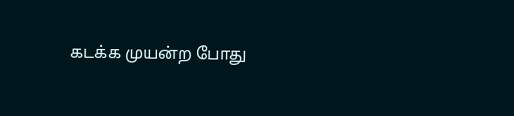கடக்க முயன்ற போது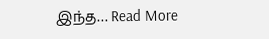இந்த… Read More